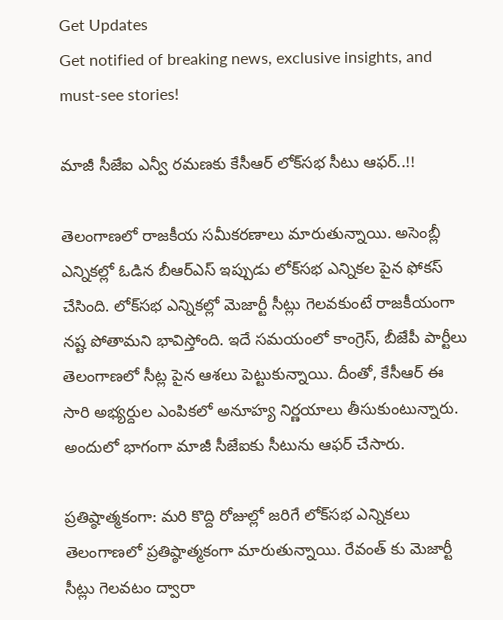Get Updates
Get notified of breaking news, exclusive insights, and must-see stories!

మాజీ సీజేఐ ఎన్వీ రమణకు కేసీఆర్ లోక్‌సభ సీటు ఆఫర్..!!

తెలంగాణలో రాజకీయ సమీకరణాలు మారుతున్నాయి. అసెంబ్లీ ఎన్నికల్లో ఓడిన బీఆర్ఎస్ ఇప్పుడు లోక్‌సభ ఎన్నికల పైన ఫోకస్ చేసింది. లోక్‌సభ ఎన్నికల్లో మెజార్టీ సీట్లు గెలవకుంటే రాజకీయంగా నష్ట పోతామని భావిస్తోంది. ఇదే సమయంలో కాంగ్రెస్, బీజేపీ పార్టీలు తెలంగాణలో సీట్ల పైన ఆశలు పెట్టుకున్నాయి. దీంతో, కేసీఆర్ ఈ సారి అభ్యర్దుల ఎంపికలో అనూహ్య నిర్ణయాలు తీసుకుంటున్నారు. అందులో భాగంగా మాజీ సీజేఐకు సీటును ఆఫర్ చేసారు.

ప్రతిష్ఠాత్మకంగా: మరి కొద్ది రోజుల్లో జరిగే లోక్‌సభ ఎన్నికలు తెలంగాణలో ప్రతిష్ఠాత్మకంగా మారుతున్నాయి. రేవంత్ కు మెజార్టీ సీట్లు గెలవటం ద్వారా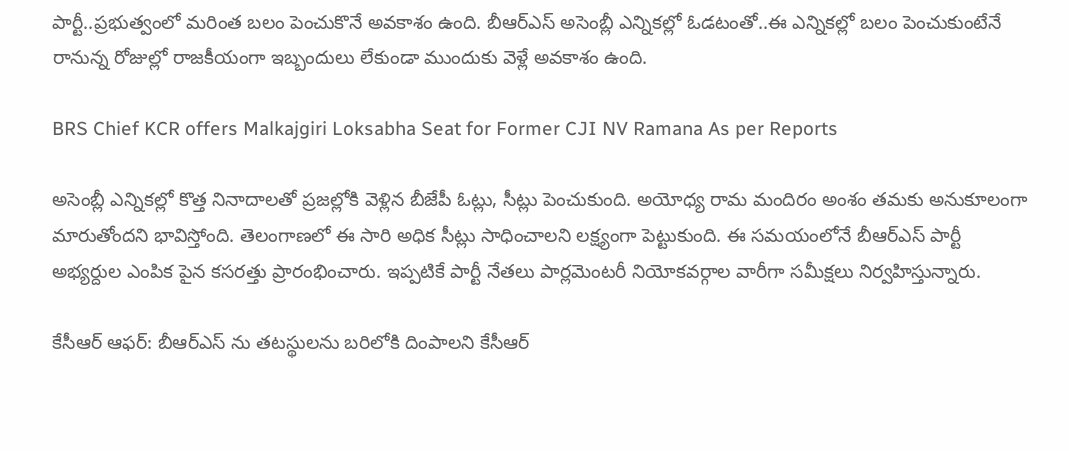పార్టీ..ప్రభుత్వంలో మరింత బలం పెంచుకొనే అవకాశం ఉంది. బీఆర్ఎస్ అసెంబ్లీ ఎన్నికల్లో ఓడటంతో..ఈ ఎన్నికల్లో బలం పెంచుకుంటేనే రానున్న రోజుల్లో రాజకీయంగా ఇబ్బందులు లేకుండా ముందుకు వెళ్లే అవకాశం ఉంది.

BRS Chief KCR offers Malkajgiri Loksabha Seat for Former CJI NV Ramana As per Reports

అసెంబ్లీ ఎన్నికల్లో కొత్త నినాదాలతో ప్రజల్లోకి వెళ్లిన బీజేపీ ఓట్లు, సీట్లు పెంచుకుంది. అయోధ్య రామ మందిరం అంశం తమకు అనుకూలంగా మారుతోందని భావిస్తోంది. తెలంగాణలో ఈ సారి అధిక సీట్లు సాధించాలని లక్ష్యంగా పెట్టుకుంది. ఈ సమయంలోనే బీఆర్ఎస్ పార్టీ అభ్యర్దుల ఎంపిక పైన కసరత్తు ప్రారంభించారు. ఇప్పటికే పార్టీ నేతలు పార్లమెంటరీ నియోకవర్గాల వారీగా సమీక్షలు నిర్వహిస్తున్నారు.

కేసీఆర్ ఆఫర్: బీఆర్ఎస్ ను తటస్థులను బరిలోకి దింపాలని కేసీఆర్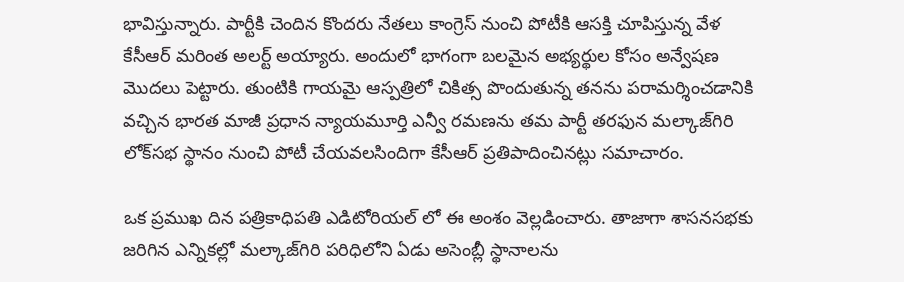భావిస్తున్నారు. పార్టీకి చెందిన కొందరు నేతలు కాంగ్రెస్ నుంచి పోటీకి ఆసక్తి చూపిస్తున్న వేళ కేసీఆర్ మరింత అలర్ట్ అయ్యారు. అందులో భాగంగా బలమైన అభ్యర్థుల కోసం అన్వేషణ మొదలు పెట్టారు. తుంటికి గాయమై ఆస్పత్రిలో చికిత్స పొందుతున్న తనను పరామర్శించడానికి వచ్చిన భారత మాజీ ప్రధాన న్యాయమూర్తి ఎన్వీ రమణను తమ పార్టీ తరఫున మల్కాజ్‌గిరి లోక్‌సభ స్థానం నుంచి పోటీ చేయవలసిందిగా కేసీఆర్‌ ప్రతిపాదించినట్లు సమాచారం.

ఒక ప్రముఖ దిన పత్రికాధిపతి ఎడిటోరియల్ లో ఈ అంశం వెల్లడించారు. తాజాగా శాసనసభకు జరిగిన ఎన్నికల్లో మల్కాజ్‌గిరి పరిధిలోని ఏడు అసెంబ్లీ స్థానాలను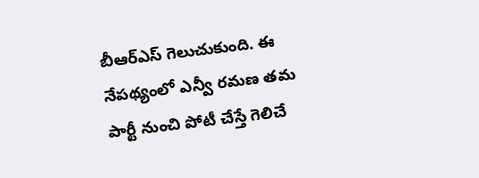బీఆర్‌ఎస్‌ గెలుచుకుంది. ఈ నేపథ్యంలో ఎన్వీ రమణ తమ పార్టీ నుంచి పోటీ చేస్తే గెలిచే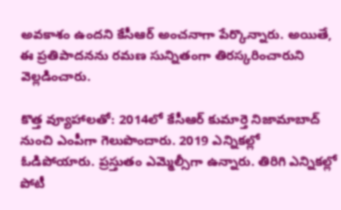అవకాశం ఉందని కేసీఆర్ అంచనాగా పేర్కొన్నారు. అయితే, ఈ ప్రతిపాదనను రమణ సున్నితంగా తిరస్కరించారుని వెల్లడించారు.

కొత్త వ్యూహాలతో: 2014లో కేసీఆర్ కుమార్తె నిజామాబాద్ నుంచి ఎంపీగా గెలుపొందారు. 2019 ఎన్నికల్లో ఓడిపోయారు. ప్రస్తుతం ఎమ్మెల్సీగా ఉన్నారు. తిరిగి ఎన్నికల్లో పోటీ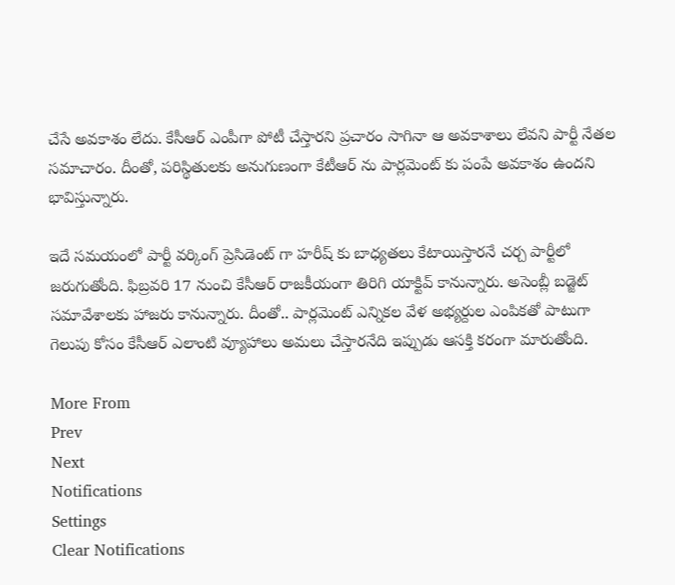చేసే అవకాశం లేదు. కేసీఆర్ ఎంపీగా పోటీ చేస్తారని ప్రచారం సాగినా ఆ అవకాశాలు లేవని పార్టీ నేతల సమాచారం. దీంతో, పరిస్థితులకు అనుగుణంగా కేటీఆర్ ను పార్లమెంట్ కు పంపే అవకాశం ఉందని భావిస్తున్నారు.

ఇదే సమయంలో పార్టీ వర్కింగ్ ప్రెసిడెంట్ గా హరీష్ కు బాధ్యతలు కేటాయిస్తారనే చర్చ పార్టీలో జరుగుతోంది. ఫిబ్రవరి 17 నుంచి కేసీఆర్ రాజకీయంగా తిరిగి యాక్టివ్ కానున్నారు. అసెంబ్లీ బడ్జెట్ సమావేశాలకు హాజరు కానున్నారు. దీంతో.. పార్లమెంట్ ఎన్నికల వేళ అభ్యర్దుల ఎంపికతో పాటుగా గెలుపు కోసం కేసీఆర్ ఎలాంటి వ్యూహాలు అమలు చేస్తారనేది ఇప్పుడు ఆసక్తి కరంగా మారుతోంది.

More From
Prev
Next
Notifications
Settings
Clear Notifications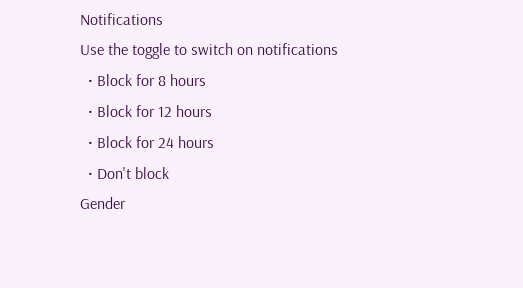Notifications
Use the toggle to switch on notifications
  • Block for 8 hours
  • Block for 12 hours
  • Block for 24 hours
  • Don't block
Gender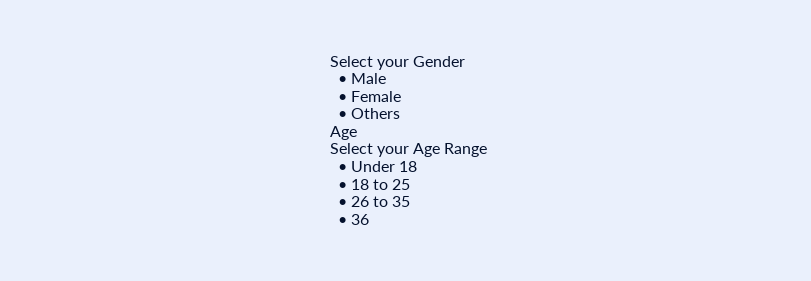Select your Gender
  • Male
  • Female
  • Others
Age
Select your Age Range
  • Under 18
  • 18 to 25
  • 26 to 35
  • 36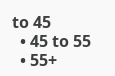to 45
  • 45 to 55
  • 55+